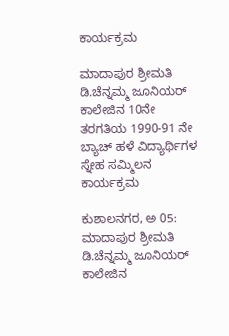ಕಾರ್ಯಕ್ರಮ

ಮಾದಾಪುರ ಶ್ರೀಮತಿ ಡಿ.ಚೆನ್ನಮ್ಮ ಜೂನಿಯರ್ ಕಾಲೇಜಿನ 10ನೇ ತರಗತಿಯ 1990-91 ನೇ ಬ್ಯಾಚ್ ಹಳೆ ವಿದ್ಯಾರ್ಥಿಗಳ ಸ್ನೇಹ ಸಮ್ಮಿಲನ ಕಾರ್ಯಕ್ರಮ

ಕುಶಾಲನಗರ, ಅ 05: ಮಾದಾಪುರ ಶ್ರೀಮತಿ ಡಿ.ಚೆನ್ನಮ್ಮ ಜೂನಿಯರ್ ಕಾಲೇಜಿನ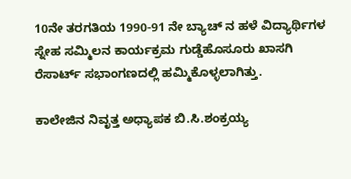10ನೇ ತರಗತಿಯ 1990-91 ನೇ ಬ್ಯಾಚ್ ನ ಹಳೆ ವಿದ್ಯಾರ್ಥಿಗಳ ಸ್ನೇಹ ಸಮ್ಮಿಲನ ಕಾರ್ಯಕ್ರಮ ಗುಡ್ಡೆಹೊಸೂರು ಖಾಸಗಿ ರೆಸಾರ್ಟ್ ಸಭಾಂಗಣದಲ್ಲಿ ಹಮ್ಮಿಕೊಳ್ಳಲಾಗಿತ್ತು.

ಕಾಲೇಜಿನ‌ ನಿವೃತ್ತ ಅಧ್ಯಾಪಕ ಬಿ.ಸಿ.ಶಂಕ್ರಯ್ಯ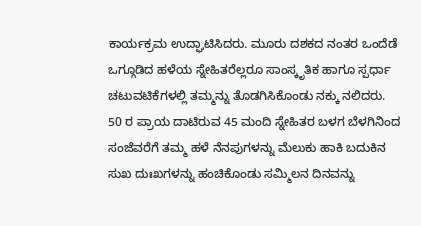ಕಾರ್ಯಕ್ರಮ ಉದ್ಘಾಟಿಸಿದರು. ಮೂರು ದಶಕದ ನಂತರ ಒಂದೆಡೆ ಒಗ್ಗೂಡಿದ ಹಳೆಯ ಸ್ನೇಹಿತರೆಲ್ಲರೂ ಸಾಂಸ್ಕೃತಿಕ ಹಾಗೂ ಸ್ಪರ್ಧಾ ಚಟುವಟಿಕೆಗಳಲ್ಲಿ ತಮ್ಮನ್ನು ತೊಡಗಿಸಿಕೊಂಡು ನಕ್ಕು ನಲಿದರು.
50 ರ ಪ್ರಾಯ ದಾಟಿರುವ 45 ಮಂದಿ ಸ್ನೇಹಿತರ ಬಳಗ ಬೆಳಗಿನಿಂದ ಸಂಜೆವರೆಗೆ ತಮ್ಮ ಹಳೆ ನೆನಪುಗಳನ್ನು ಮೆಲುಕು ಹಾಕಿ ಬದುಕಿನ ಸುಖ ದುಃಖಗಳನ್ನು ಹಂಚಿಕೊಂಡು ಸಮ್ಮಿಲನ ದಿನವನ್ನು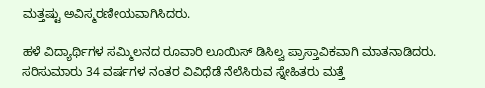ಮತ್ತಷ್ಟು ಅವಿಸ್ಮರಣೀಯವಾಗಿಸಿದರು.

ಹಳೆ ವಿದ್ಯಾರ್ಥಿಗಳ ಸಮ್ಮಿಲನದ ರೂವಾರಿ ಲೂಯಿಸ್ ಡಿಸಿಲ್ವ ಪ್ರಾಸ್ತಾವಿಕವಾಗಿ ಮಾತನಾಡಿದರು. ಸರಿಸುಮಾರು 34 ವರ್ಷಗಳ ನಂತರ ವಿವಿಧೆಡೆ ನೆಲೆಸಿರುವ ಸ್ನೇಹಿತರು ಮತ್ತೆ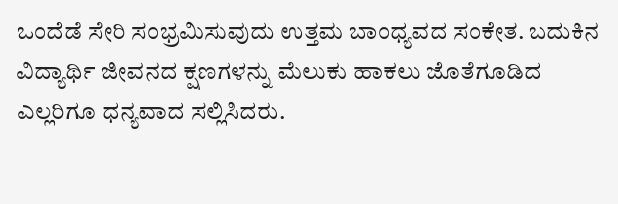ಒಂದೆಡೆ ಸೇರಿ ಸಂಭ್ರಮಿಸುವುದು ಉತ್ತಮ ಬಾಂಧ್ಯವದ ಸಂಕೇತ. ಬದುಕಿನ ವಿದ್ಯಾರ್ಥಿ ಜೀವನದ ಕ್ಷಣಗಳನ್ನು ‌ಮೆಲುಕು ಹಾಕಲು ಜೊತೆಗೂಡಿದ ಎಲ್ಲರಿಗೂ ಧನ್ಯವಾದ ಸಲ್ಲಿಸಿದರು.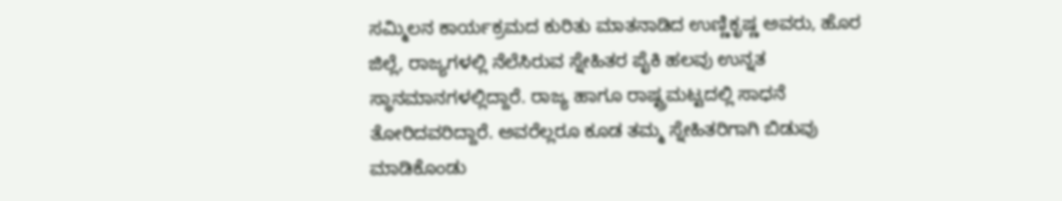ಸಮ್ಮಿಲನ ಕಾರ್ಯಕ್ರಮದ ಕುರಿತು ಮಾತನಾಡಿದ ಉಣ್ಣಿಕೃಷ್ಣ ಅವರು, ಹೊರ ಜಿಲ್ಲೆ, ರಾಜ್ಯಗಳಲ್ಲಿ ನೆಲೆಸಿರುವ ಸ್ನೇಹಿತರ ಪೈಕಿ ಹಲವು ಉನ್ನತ ಸ್ಥಾನಮಾನಗಳಲ್ಲಿದ್ದಾರೆ. ರಾಜ್ಯ ಹಾಗೂ ರಾಷ್ಟ್ರಮಟ್ಟದಲ್ಲಿ ಸಾಧನೆ ತೋರಿದವರಿದ್ದಾರೆ. ಅವರೆಲ್ಲರೂ ಕೂಡ ತಮ್ಮ ಸ್ನೇಹಿತರಿಗಾಗಿ ಬಿಡುವು‌ ಮಾಡಿಕೊಂಡು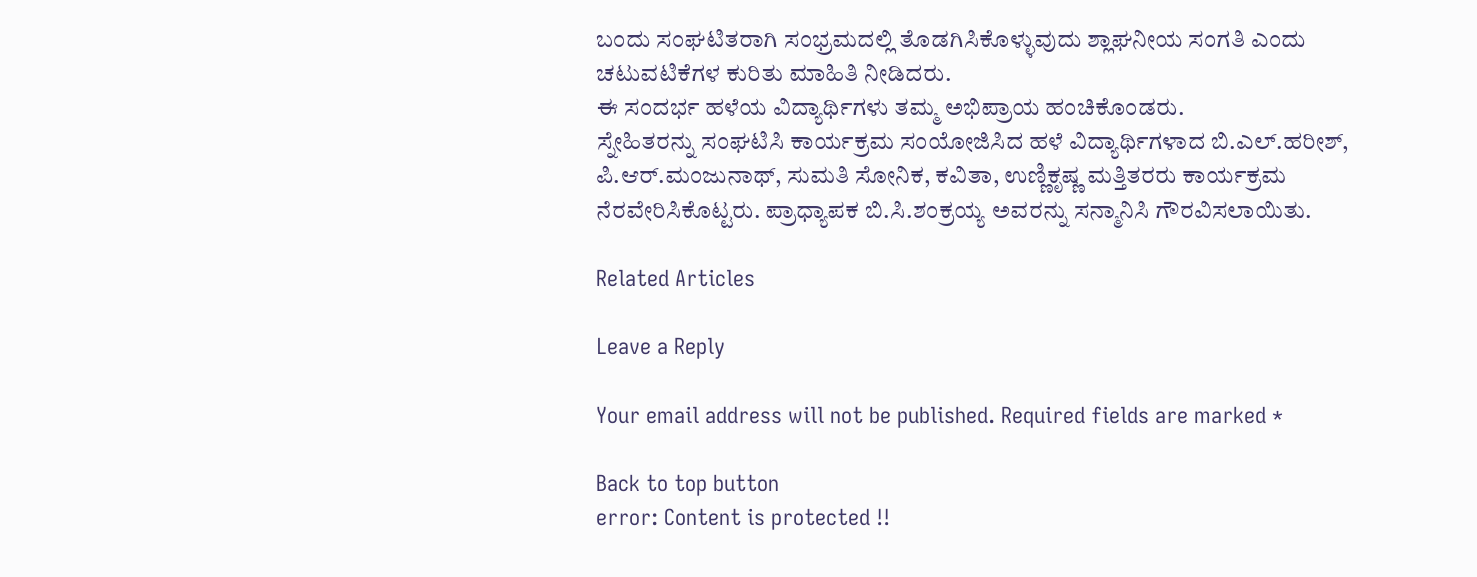ಬಂದು ಸಂಘಟಿತರಾಗಿ ಸಂಭ್ರಮದಲ್ಲಿ ತೊಡಗಿಸಿಕೊಳ್ಳುವುದು ಶ್ಲಾಘನೀಯ ಸಂಗತಿ ಎಂದು ಚಟುವಟಿಕೆಗಳ ಕುರಿತು‌ ಮಾಹಿತಿ ನೀಡಿದರು.
ಈ ಸಂದರ್ಭ ಹಳೆಯ ವಿದ್ಯಾರ್ಥಿಗಳು ತಮ್ಮ ಅಭಿಪ್ರಾಯ ಹಂಚಿಕೊಂಡರು.
ಸ್ನೇಹಿತರನ್ನು ಸಂಘಟಿಸಿ‌ ಕಾರ್ಯಕ್ರಮ ಸಂಯೋಜಿಸಿದ ಹಳೆ ವಿದ್ಯಾರ್ಥಿಗಳಾದ ಬಿ.ಎಲ್.ಹರೀಶ್, ಪಿ.ಆರ್.ಮಂಜುನಾಥ್, ಸುಮತಿ ಸೋನಿಕ, ಕವಿತಾ, ಉಣ್ಣಿಕೃಷ್ಣ ಮತ್ತಿತರರು ಕಾರ್ಯಕ್ರಮ ನೆರವೇರಿಸಿಕೊಟ್ಟರು. ಪ್ರಾಧ್ಯಾಪಕ ಬಿ.ಸಿ.ಶಂಕ್ರಯ್ಯ ಅವರನ್ನು ಸನ್ಮಾನಿಸಿ ಗೌರವಿಸಲಾಯಿತು.

Related Articles

Leave a Reply

Your email address will not be published. Required fields are marked *

Back to top button
error: Content is protected !!